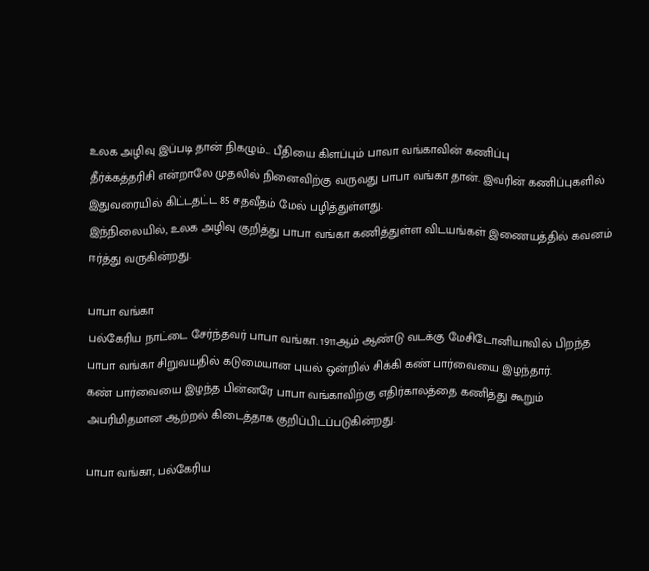உலக அழிவு இப்படி தான் நிகழும்... பீதியை கிளப்பும் பாவா வங்காவின் கணிப்பு
தீர்க்கத்தரிசி என்றாலே முதலில் நினைவிற்கு வருவது பாபா வங்கா தான். இவரின் கணிப்புகளில் இதுவரையில் கிட்டதட்ட 85 சதவீதம் மேல் பழித்துள்ளது.
இந்நிலையில், உலக அழிவு குறித்து பாபா வங்கா கணித்துள்ள விடயங்கள் இணையத்தில் கவனம் ஈர்த்து வருகின்றது.

பாபா வங்கா
பல்கேரிய நாட்டை சேர்ந்தவர் பாபா வங்கா. 1911ஆம் ஆண்டு வடக்கு மேசிடோனியாவில் பிறந்த பாபா வங்கா சிறுவயதில் கடுமையான புயல் ஒன்றில் சிக்கி கண் பார்வையை இழந்தார்.
கண் பார்வையை இழந்த பின்னரே பாபா வங்காவிற்கு எதிர்காலத்தை கணித்து கூறும் அபரிமிதமான ஆற்றல் கிடைத்தாக குறிப்பிடப்படுகின்றது.

பாபா வங்கா, பல்கேரிய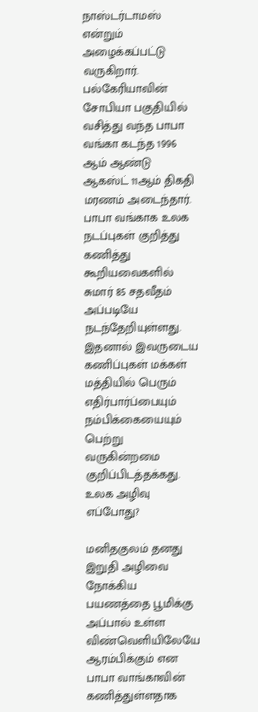நாஸ்டர்டாமஸ் என்றும் அழைக்கப்பட்டு வருகிறார். பல்கேரியாவின் சோபியா பகுதியில் வசித்து வந்த பாபா வங்கா கடந்த 1996 ஆம் ஆண்டு ஆகஸ்ட் 11ஆம் திகதி மரணம் அடைந்தார்.
பாபா வங்காக உலக நடப்புகள் குறித்து கணித்து கூறியவைகளில் சுமார் 85 சதவீதம் அப்படியே நடந்தேறியுள்ளது. இதனால் இவருடைய கணிப்புகள் மக்கள் மத்தியில் பெரும் எதிர்பார்ப்பையும் நம்பிக்கையையும் பெற்று வருகின்றமை குறிப்பிடத்தக்கது.
உலக அழிவு எப்போது?

மனிதகுலம் தனது இறுதி அழிவை நோக்கிய பயணத்தை பூமிக்கு அப்பால் உள்ள விண்வெளியிலேயே ஆரம்பிக்கும் என பாபா வாங்காவின் கணித்துள்ளதாக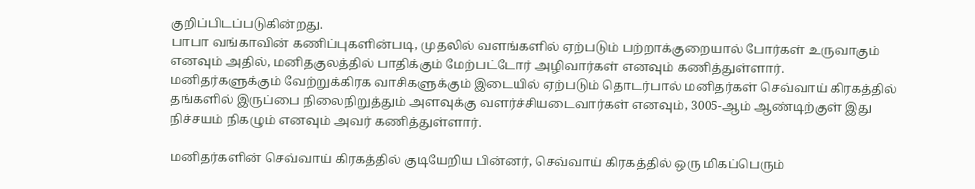குறிப்பிடப்படுகின்றது.
பாபா வங்காவின் கணிப்புகளின்படி, முதலில் வளங்களில் ஏற்படும் பற்றாக்குறையால் போர்கள் உருவாகும் எனவும் அதில், மனிதகுலத்தில் பாதிக்கும் மேற்பட்டோர் அழிவார்கள் எனவும் கணித்துள்ளார்.
மனிதர்களுக்கும் வேற்றுக்கிரக வாசிகளுக்கும் இடையில் ஏற்படும் தொடர்பால் மனிதர்கள் செவ்வாய் கிரகத்தில் தங்களில் இருப்பை நிலைநிறுத்தும் அளவுக்கு வளர்ச்சியடைவார்கள் எனவும், 3005-ஆம் ஆண்டிற்குள் இது நிச்சயம் நிகழும் எனவும் அவர் கணித்துள்ளார்.

மனிதர்களின் செவ்வாய் கிரகத்தில் குடியேறிய பின்னர், செவ்வாய் கிரகத்தில் ஒரு மிகப்பெரும்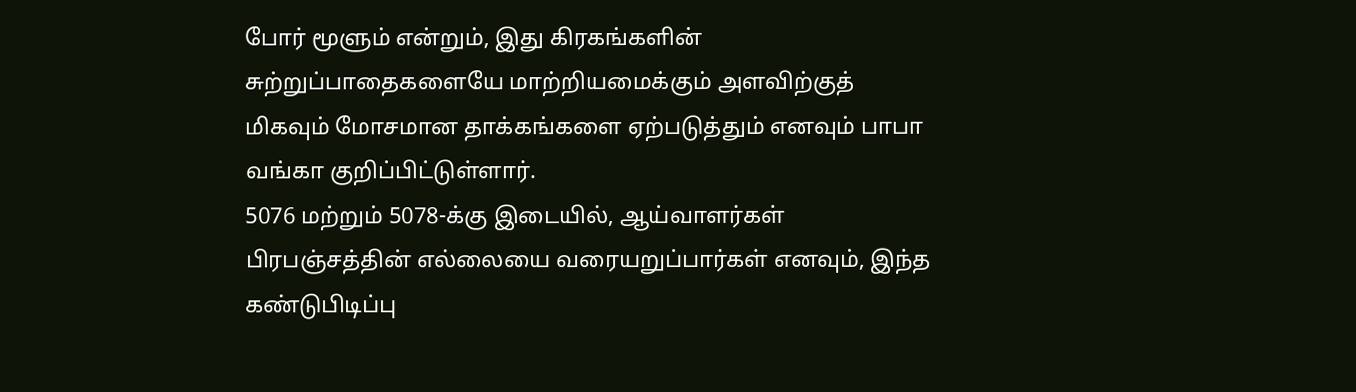போர் மூளும் என்றும், இது கிரகங்களின் சுற்றுப்பாதைகளையே மாற்றியமைக்கும் அளவிற்குத் மிகவும் மோசமான தாக்கங்களை ஏற்படுத்தும் எனவும் பாபா வங்கா குறிப்பிட்டுள்ளார்.
5076 மற்றும் 5078-க்கு இடையில், ஆய்வாளர்கள் பிரபஞ்சத்தின் எல்லையை வரையறுப்பார்கள் எனவும், இந்த கண்டுபிடிப்பு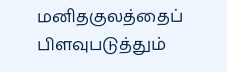மனிதகுலத்தைப் பிளவுபடுத்தும்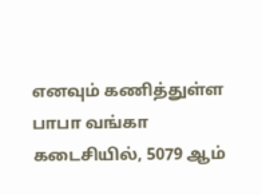எனவும் கணித்துள்ள பாபா வங்கா கடைசியில், 5079 ஆம்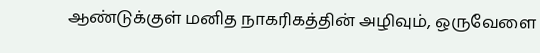ஆண்டுக்குள் மனித நாகரிகத்தின் அழிவும், ஒருவேளை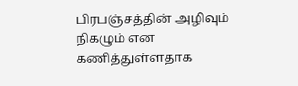பிரபஞ்சத்தின் அழிவும் நிகழும் என கணித்துள்ளதாக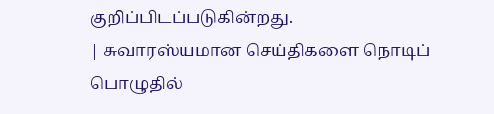குறிப்பிடப்படுகின்றது.
| சுவாரஸ்யமான செய்திகளை நொடிப் பொழுதில்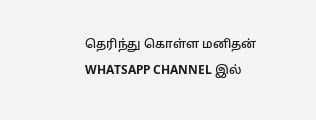தெரிந்து கொள்ள மனிதன் WHATSAPP CHANNEL இல்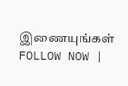இணையுங்கள் FOLLOW NOW |